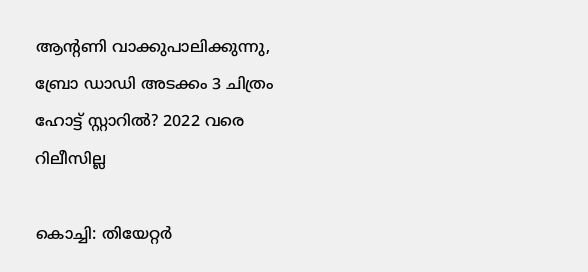ആന്റണി വാക്കുപാലിക്കുന്നു, ബ്രോ ഡാഡി അടക്കം 3 ചിത്രം ഹോട്ട് സ്റ്റാറില്‍? 2022 വരെ റിലീസില്ല

കൊച്ചി: തിയേറ്റര്‍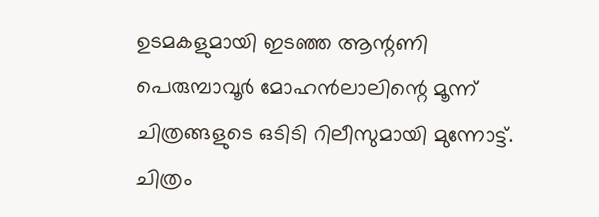ഉടമകളുമായി ഇടഞ്ഞ ആന്റണി പെരുമ്പാവൂര്‍ മോഹന്‍ലാലിന്റെ മൂന്ന് ചിത്രങ്ങളുടെ ഒടിടി റിലീസുമായി മുന്നോട്ട്. ചിത്രം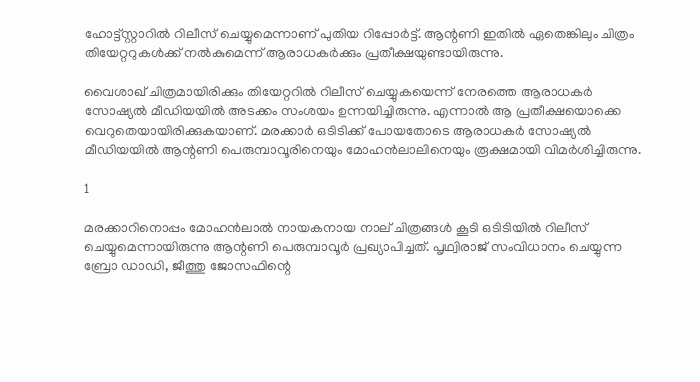ഹോട്ട്‌സ്റ്റാറില്‍ റിലീസ് ചെയ്യുമെന്നാണ് പുതിയ റിപ്പോര്‍ട്ട്. ആന്റണി ഇതില്‍ ഏതെങ്കിലും ചിത്രം തിയേറ്ററുകള്‍ക്ക് നല്‍കുമെന്ന് ആരാധകര്‍ക്കും പ്രതീക്ഷയുണ്ടായിരുന്നു.

വൈശാഖ് ചിത്രമായിരിക്കും തിയേറ്ററില്‍ റിലീസ് ചെയ്യുകയെന്ന് നേരത്തെ ആരാധകര്‍ സോഷ്യല്‍ മീഡിയയില്‍ അടക്കം സംശയം ഉന്നയിച്ചിരുന്നു. എന്നാല്‍ ആ പ്രതീക്ഷയൊക്കെ വെറുതെയായിരിക്കുകയാണ്. മരക്കാര്‍ ഒടിടിക്ക് പോയതോടെ ആരാധകര്‍ സോഷ്യല്‍ മീഡിയയില്‍ ആന്റണി പെരുമ്പാവൂരിനെയും മോഹന്‍ലാലിനെയും രൂക്ഷമായി വിമര്‍ശിച്ചിരുന്നു.

1

മരക്കാറിനൊപ്പം മോഹന്‍ലാല്‍ നായകനായ നാല് ചിത്രങ്ങള്‍ കൂടി ഒടിടിയില്‍ റിലീസ് ചെയ്യുമെന്നായിരുന്നു ആന്റണി പെരുമ്പാവൂര്‍ പ്രഖ്യാപിച്ചത്. പൃഥ്വിരാജ് സംവിധാനം ചെയ്യുന്ന ബ്രോ ഡാഡി, ജീത്തു ജോസഫിന്റെ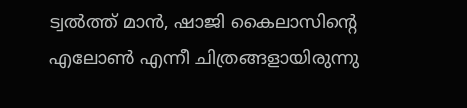ട്വല്‍ത്ത് മാന്‍, ഷാജി കൈലാസിന്റെ എലോണ്‍ എന്നീ ചിത്രങ്ങളായിരുന്നു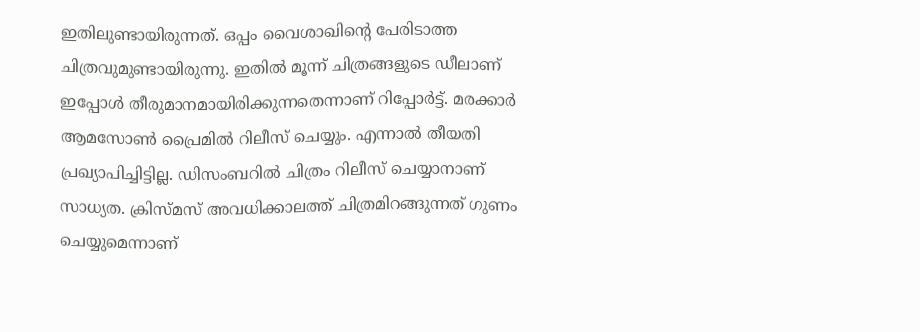ഇതിലുണ്ടായിരുന്നത്. ഒപ്പം വൈശാഖിന്റെ പേരിടാത്ത ചിത്രവുമുണ്ടായിരുന്നു. ഇതില്‍ മൂന്ന് ചിത്രങ്ങളുടെ ഡീലാണ് ഇപ്പോള്‍ തീരുമാനമായിരിക്കുന്നതെന്നാണ് റിപ്പോര്‍ട്ട്. മരക്കാര്‍ ആമസോണ്‍ പ്രൈമില്‍ റിലീസ് ചെയ്യും. എന്നാല്‍ തീയതി പ്രഖ്യാപിച്ചിട്ടില്ല. ഡിസംബറില്‍ ചിത്രം റിലീസ് ചെയ്യാനാണ് സാധ്യത. ക്രിസ്മസ് അവധിക്കാലത്ത് ചിത്രമിറങ്ങുന്നത് ഗുണം ചെയ്യുമെന്നാണ്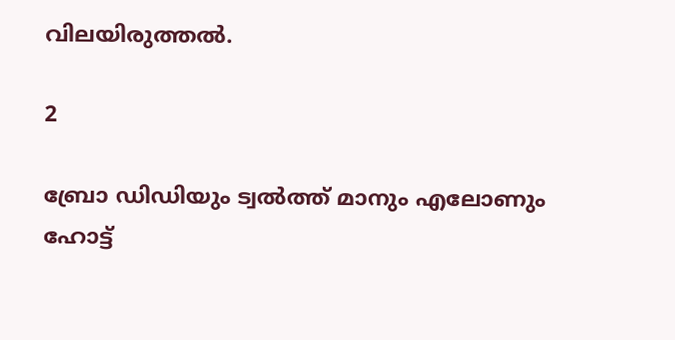വിലയിരുത്തല്‍.

2

ബ്രോ ഡിഡിയും ട്വല്‍ത്ത് മാനും എലോണും ഹോട്ട്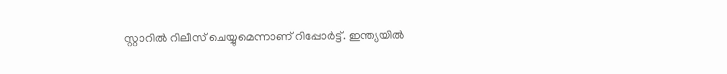സ്റ്റാറില്‍ റിലീസ് ചെയ്യുമെന്നാണ് റിപ്പോര്‍ട്ട്. ഇന്ത്യയില്‍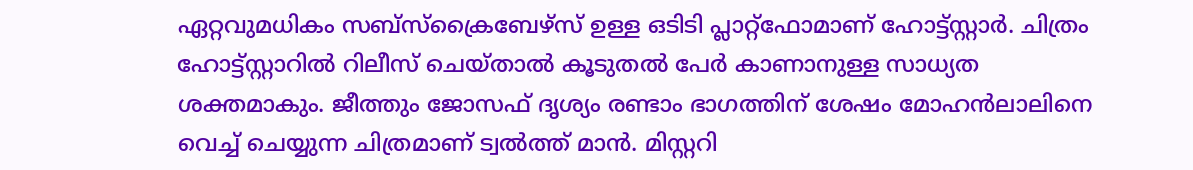ഏറ്റവുമധികം സബ്‌സ്‌ക്രൈബേഴ്‌സ് ഉള്ള ഒടിടി പ്ലാറ്റ്‌ഫോമാണ് ഹോട്ട്‌സ്റ്റാര്‍. ചിത്രം ഹോട്ട്‌സ്റ്റാറില്‍ റിലീസ് ചെയ്താല്‍ കൂടുതല്‍ പേര്‍ കാണാനുള്ള സാധ്യത ശക്തമാകും. ജീത്തും ജോസഫ് ദൃശ്യം രണ്ടാം ഭാഗത്തിന് ശേഷം മോഹന്‍ലാലിനെ വെച്ച് ചെയ്യുന്ന ചിത്രമാണ് ട്വല്‍ത്ത് മാന്‍. മിസ്റ്ററി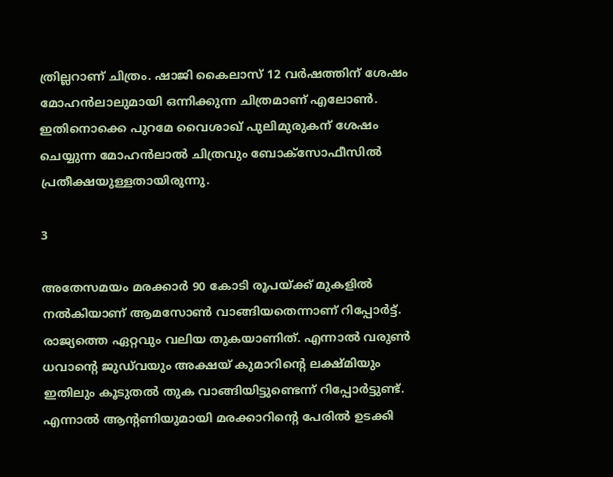ത്രില്ലറാണ് ചിത്രം. ഷാജി കൈലാസ് 12 വര്‍ഷത്തിന് ശേഷം മോഹന്‍ലാലുമായി ഒന്നിക്കുന്ന ചിത്രമാണ് എലോണ്‍. ഇതിനൊക്കെ പുറമേ വൈശാഖ് പുലിമുരുകന് ശേഷം ചെയ്യുന്ന മോഹന്‍ലാല്‍ ചിത്രവും ബോക്‌സോഫീസില്‍ പ്രതീക്ഷയുള്ളതായിരുന്നു.

3

അതേസമയം മരക്കാര്‍ 90 കോടി രൂപയ്ക്ക് മുകളില്‍ നല്‍കിയാണ് ആമസോണ്‍ വാങ്ങിയതെന്നാണ് റിപ്പോര്‍ട്ട്. രാജ്യത്തെ ഏറ്റവും വലിയ തുകയാണിത്. എന്നാല്‍ വരുണ്‍ ധവാന്റെ ജുഡ്‌വയും അക്ഷയ് കുമാറിന്റെ ലക്ഷ്മിയും ഇതിലും കൂടുതല്‍ തുക വാങ്ങിയിട്ടുണ്ടെന്ന് റിപ്പോര്‍ട്ടുണ്ട്. എന്നാല്‍ ആന്റണിയുമായി മരക്കാറിന്റെ പേരില്‍ ഉടക്കി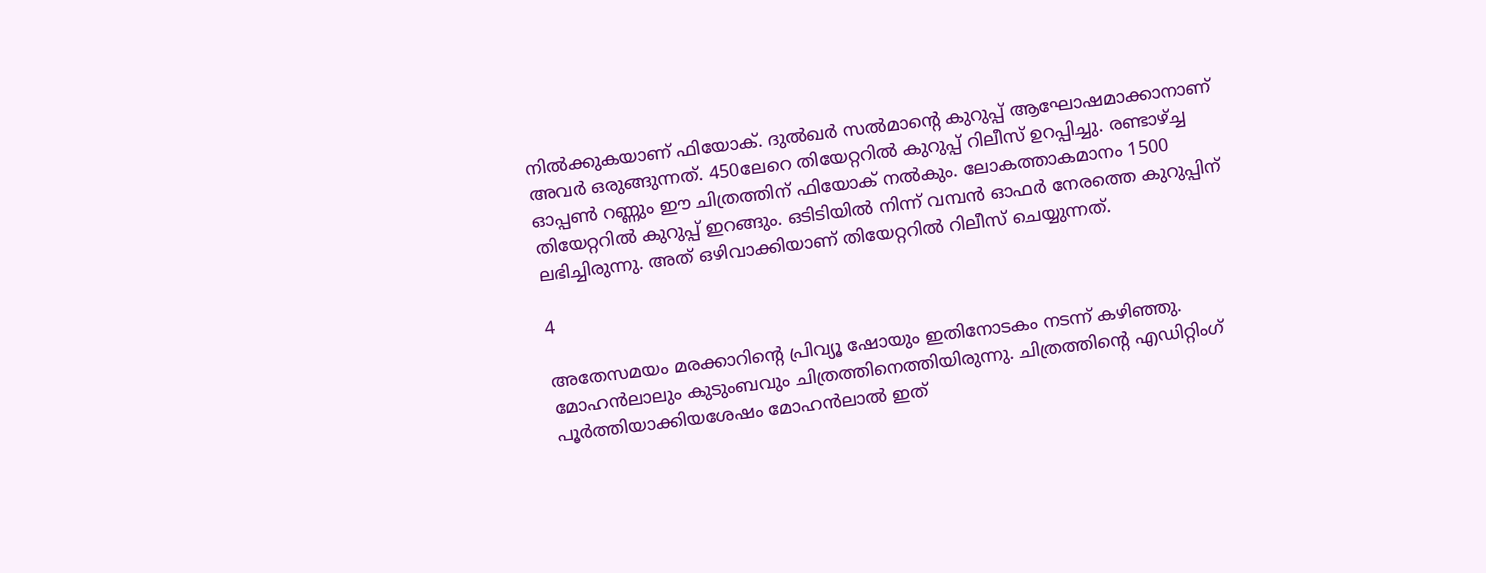നില്‍ക്കുകയാണ് ഫിയോക്. ദുല്‍ഖര്‍ സല്‍മാന്റെ കുറുപ്പ് ആഘോഷമാക്കാനാണ് അവര്‍ ഒരുങ്ങുന്നത്. 450ലേറെ തിയേറ്ററില്‍ കുറുപ്പ് റിലീസ് ഉറപ്പിച്ചു. രണ്ടാഴ്ച്ച ഓപ്പണ്‍ റണ്ണും ഈ ചിത്രത്തിന് ഫിയോക് നല്‍കും. ലോകത്താകമാനം 1500 തിയേറ്ററില്‍ കുറുപ്പ് ഇറങ്ങും. ഒടിടിയില്‍ നിന്ന് വമ്പന്‍ ഓഫര്‍ നേരത്തെ കുറുപ്പിന് ലഭിച്ചിരുന്നു. അത് ഒഴിവാക്കിയാണ് തിയേറ്ററില്‍ റിലീസ് ചെയ്യുന്നത്.

4

അതേസമയം മരക്കാറിന്റെ പ്രിവ്യൂ ഷോയും ഇതിനോടകം നടന്ന് കഴിഞ്ഞു. മോഹന്‍ലാലും കുടുംബവും ചിത്രത്തിനെത്തിയിരുന്നു. ചിത്രത്തിന്റെ എഡിറ്റിംഗ് പൂര്‍ത്തിയാക്കിയശേഷം മോഹന്‍ലാല്‍ ഇത്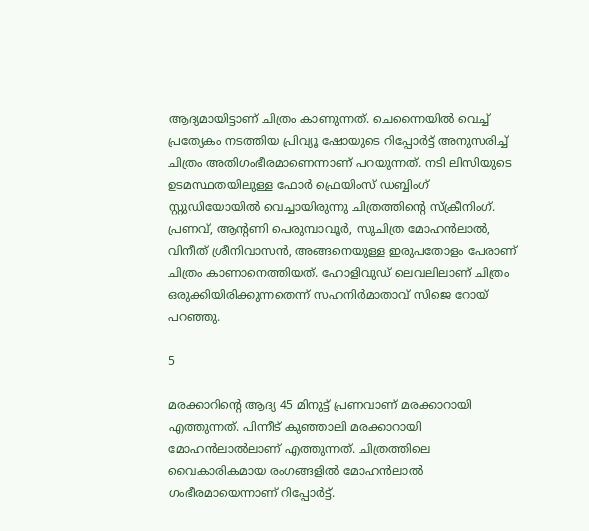ആദ്യമായിട്ടാണ് ചിത്രം കാണുന്നത്. ചെന്നൈയില്‍ വെച്ച് പ്രത്യേകം നടത്തിയ പ്രിവ്യൂ ഷോയുടെ റിപ്പോര്‍ട്ട് അനുസരിച്ച് ചിത്രം അതിഗംഭീരമാണെന്നാണ് പറയുന്നത്. നടി ലിസിയുടെ ഉടമസ്ഥതയിലുള്ള ഫോര്‍ ഫ്രെയിംസ് ഡബ്ബിംഗ് സ്റ്റുഡിയോയില്‍ വെച്ചായിരുന്നു ചിത്രത്തിന്റെ സ്‌ക്രീനിംഗ്. പ്രണവ്, ആന്റണി പെരുമ്പാവൂര്‍, സുചിത്ര മോഹന്‍ലാല്‍, വിനീത് ശ്രീനിവാസന്‍, അങ്ങനെയുള്ള ഇരുപതോളം പേരാണ് ചിത്രം കാണാനെത്തിയത്. ഹോളിവുഡ് ലെവലിലാണ് ചിത്രം ഒരുക്കിയിരിക്കുന്നതെന്ന് സഹനിര്‍മാതാവ് സിജെ റോയ് പറഞ്ഞു.

5

മരക്കാറിന്റെ ആദ്യ 45 മിനുട്ട് പ്രണവാണ് മരക്കാറായി എത്തുന്നത്. പിന്നീട് കുഞ്ഞാലി മരക്കാറായി മോഹന്‍ലാല്‍ലാണ് എത്തുന്നത്. ചിത്രത്തിലെ വൈകാരികമായ രംഗങ്ങളില്‍ മോഹന്‍ലാല്‍ ഗംഭീരമായെന്നാണ് റിപ്പോര്‍ട്ട്.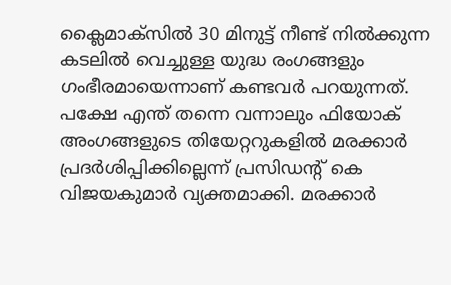ക്ലൈമാക്‌സില്‍ 30 മിനുട്ട് നീണ്ട് നില്‍ക്കുന്ന കടലില്‍ വെച്ചുള്ള യുദ്ധ രംഗങ്ങളും ഗംഭീരമായെന്നാണ് കണ്ടവര്‍ പറയുന്നത്. പക്ഷേ എന്ത് തന്നെ വന്നാലും ഫിയോക് അംഗങ്ങളുടെ തിയേറ്ററുകളില്‍ മരക്കാര്‍ പ്രദര്‍ശിപ്പിക്കില്ലെന്ന് പ്രസിഡന്റ് കെ വിജയകുമാര്‍ വ്യക്തമാക്കി. മരക്കാര്‍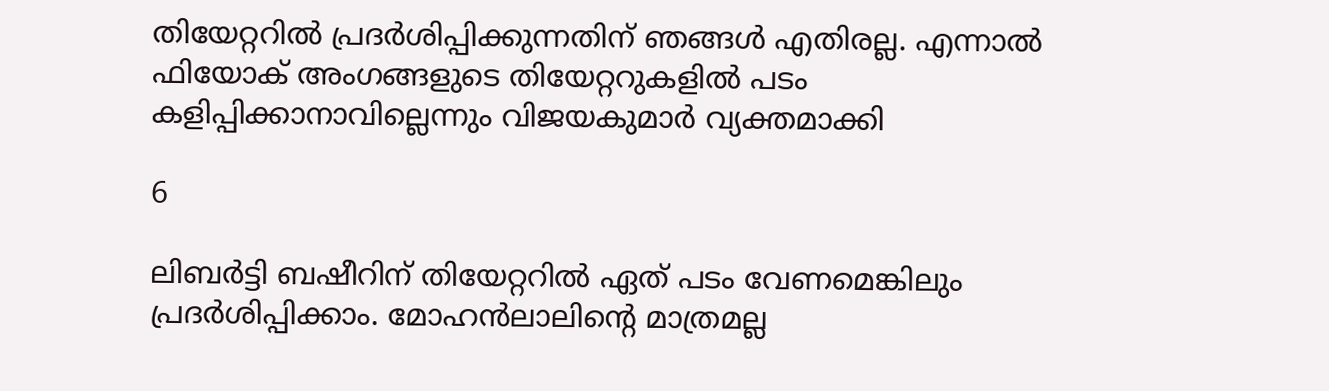തിയേറ്ററില്‍ പ്രദര്‍ശിപ്പിക്കുന്നതിന് ഞങ്ങള്‍ എതിരല്ല. എന്നാല്‍ ഫിയോക് അംഗങ്ങളുടെ തിയേറ്ററുകളില്‍ പടം കളിപ്പിക്കാനാവില്ലെന്നും വിജയകുമാര്‍ വ്യക്തമാക്കി

6

ലിബര്‍ട്ടി ബഷീറിന് തിയേറ്ററില്‍ ഏത് പടം വേണമെങ്കിലും പ്രദര്‍ശിപ്പിക്കാം. മോഹന്‍ലാലിന്റെ മാത്രമല്ല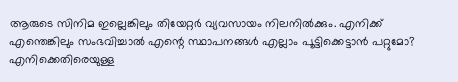ആരുടെ സിനിമ ഇല്ലെങ്കിലും തിയേറ്റര്‍ വ്യവസായം നിലനില്‍ക്കും. എനിക്ക് എന്തെങ്കിലും സംഭവിച്ചാല്‍ എന്റെ സ്ഥാപനങ്ങള്‍ എല്ലാം പൂട്ടിക്കെട്ടാന്‍ പറ്റുമോ? എനിക്കെതിരെയുള്ള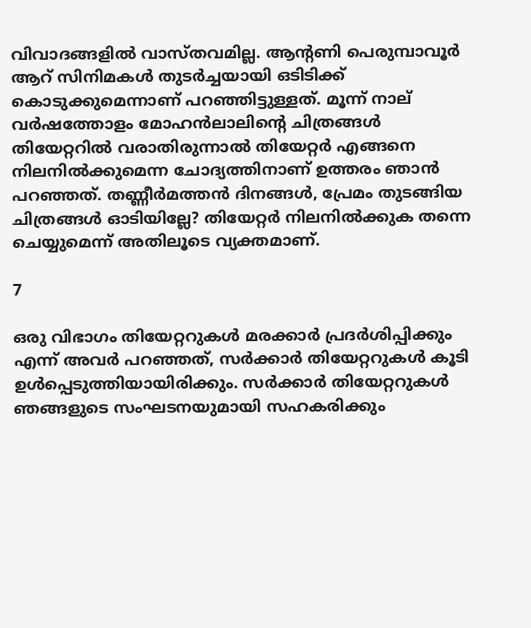വിവാദങ്ങളില്‍ വാസ്തവമില്ല. ആന്റണി പെരുമ്പാവൂര്‍ ആറ് സിനിമകള്‍ തുടര്‍ച്ചയായി ഒടിടിക്ക് കൊടുക്കുമെന്നാണ് പറഞ്ഞിട്ടുള്ളത്. മൂന്ന് നാല് വര്‍ഷത്തോളം മോഹന്‍ലാലിന്റെ ചിത്രങ്ങള്‍ തിയേറ്ററില്‍ വരാതിരുന്നാല്‍ തിയേറ്റര്‍ എങ്ങനെ നിലനില്‍ക്കുമെന്ന ചോദ്യത്തിനാണ് ഉത്തരം ഞാന്‍ പറഞ്ഞത്. തണ്ണീര്‍മത്തന്‍ ദിനങ്ങള്‍, പ്രേമം തുടങ്ങിയ ചിത്രങ്ങള്‍ ഓടിയില്ലേ? തിയേറ്റര്‍ നിലനില്‍ക്കുക തന്നെ ചെയ്യുമെന്ന് അതിലൂടെ വ്യക്തമാണ്.

7

ഒരു വിഭാഗം തിയേറ്ററുകള്‍ മരക്കാര്‍ പ്രദര്‍ശിപ്പിക്കും എന്ന് അവര്‍ പറഞ്ഞത്, സര്‍ക്കാര്‍ തിയേറ്ററുകള്‍ കൂടി ഉള്‍പ്പെടുത്തിയായിരിക്കും. സര്‍ക്കാര്‍ തിയേറ്ററുകള്‍ ഞങ്ങളുടെ സംഘടനയുമായി സഹകരിക്കും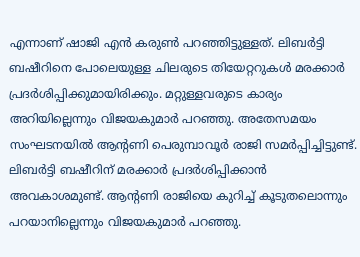എന്നാണ് ഷാജി എന്‍ കരുണ്‍ പറഞ്ഞിട്ടുള്ളത്. ലിബര്‍ട്ടി ബഷീറിനെ പോലെയുള്ള ചിലരുടെ തിയേറ്ററുകള്‍ മരക്കാര്‍ പ്രദര്‍ശിപ്പിക്കുമായിരിക്കും. മറ്റുള്ളവരുടെ കാര്യം അറിയില്ലെന്നും വിജയകുമാര്‍ പറഞ്ഞു. അതേസമയം സംഘടനയില്‍ ആന്റണി പെരുമ്പാവൂര്‍ രാജി സമര്‍പ്പിച്ചിട്ടുണ്ട്. ലിബര്‍ട്ടി ബഷീറിന് മരക്കാര്‍ പ്രദര്‍ശിപ്പിക്കാന്‍ അവകാശമുണ്ട്. ആന്റണി രാജിയെ കുറിച്ച് കൂടുതലൊന്നും പറയാനില്ലെന്നും വിജയകുമാര്‍ പറഞ്ഞു.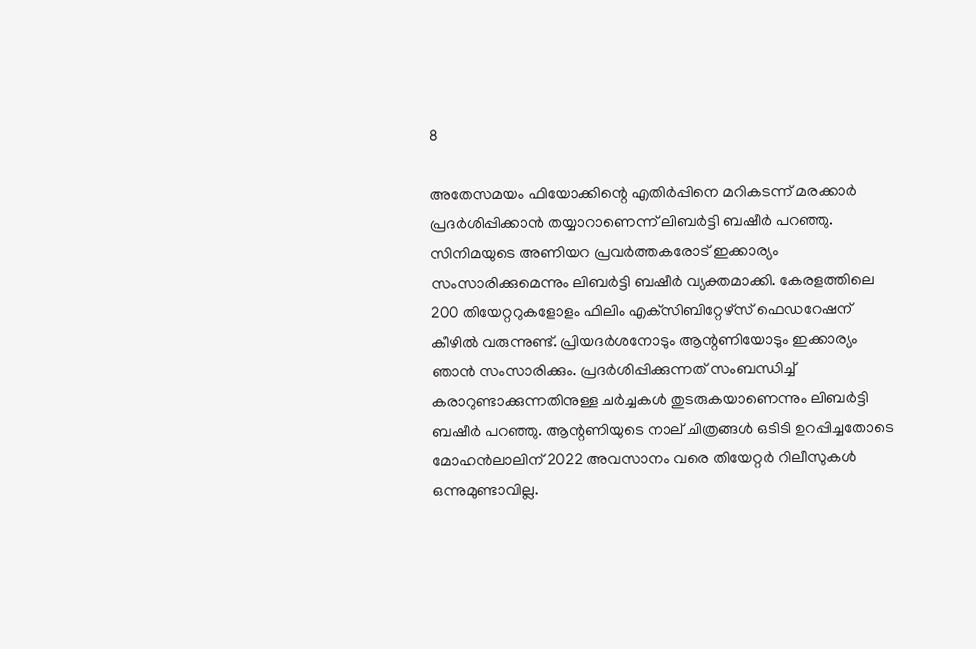8

അതേസമയം ഫിയോക്കിന്റെ എതിര്‍പ്പിനെ മറികടന്ന് മരക്കാര്‍ പ്രദര്‍ശിപ്പിക്കാന്‍ തയ്യാറാണെന്ന് ലിബര്‍ട്ടി ബഷീര്‍ പറഞ്ഞു. സിനിമയുടെ അണിയറ പ്രവര്‍ത്തകരോട് ഇക്കാര്യം സംസാരിക്കുമെന്നും ലിബര്‍ട്ടി ബഷീര്‍ വ്യക്തമാക്കി. കേരളത്തിലെ 200 തിയേറ്ററുകളോളം ഫിലിം എക്‌സിബിറ്റേഴ്‌സ് ഫെഡറേഷന് കീഴില്‍ വരുന്നുണ്ട്. പ്രിയദര്‍ശനോടും ആന്റണിയോടും ഇക്കാര്യം ഞാന്‍ സംസാരിക്കും. പ്രദര്‍ശിപ്പിക്കുന്നത് സംബന്ധിച്ച് കരാറുണ്ടാക്കുന്നതിനുള്ള ചര്‍ച്ചകള്‍ തുടരുകയാണെന്നും ലിബര്‍ട്ടി ബഷീര്‍ പറഞ്ഞു. ആന്റണിയുടെ നാല് ചിത്രങ്ങള്‍ ഒടിടി ഉറപ്പിച്ചതോടെ മോഹന്‍ലാലിന് 2022 അവസാനം വരെ തിയേറ്റര്‍ റിലീസുകള്‍ ഒന്നുമുണ്ടാവില്ല.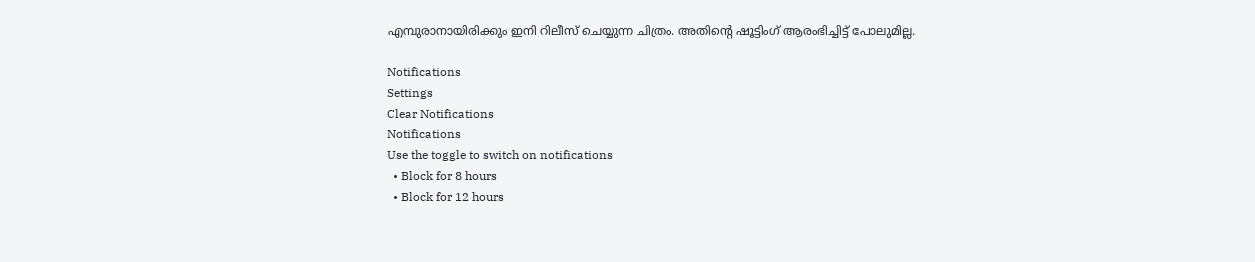എമ്പുരാനായിരിക്കും ഇനി റിലീസ് ചെയ്യുന്ന ചിത്രം. അതിന്റെ ഷൂട്ടിംഗ് ആരംഭിച്ചിട്ട് പോലുമില്ല.

Notifications
Settings
Clear Notifications
Notifications
Use the toggle to switch on notifications
  • Block for 8 hours
  • Block for 12 hours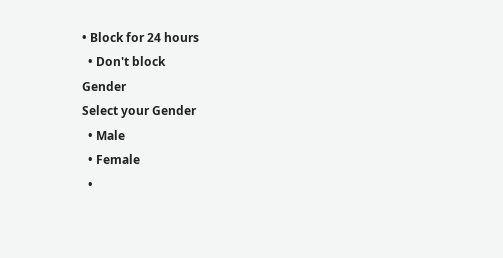• Block for 24 hours
  • Don't block
Gender
Select your Gender
  • Male
  • Female
  •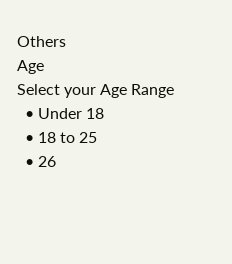Others
Age
Select your Age Range
  • Under 18
  • 18 to 25
  • 26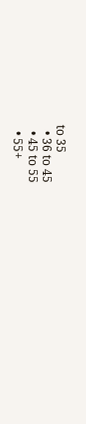to 35
  • 36 to 45
  • 45 to 55
  • 55+